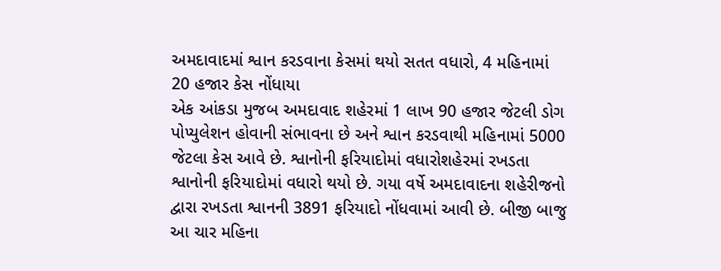અમદાવાદમાં શ્વાન કરડવાના કેસમાં થયો સતત વધારો, 4 મહિનામાં 20 હજાર કેસ નોંધાયા
એક આંકડા મુજબ અમદાવાદ શહેરમાં 1 લાખ 90 હજાર જેટલી ડોગ પોપ્યુલેશન હોવાની સંભાવના છે અને શ્વાન કરડવાથી મહિનામાં 5000 જેટલા કેસ આવે છે. શ્વાનોની ફરિયાદોમાં વધારોશહેરમાં રખડતા શ્વાનોની ફરિયાદોમાં વધારો થયો છે. ગયા વર્ષે અમદાવાદના શહેરીજનો દ્વારા રખડતા શ્વાનની 3891 ફરિયાદો નોંધવામાં આવી છે. બીજી બાજુ આ ચાર મહિના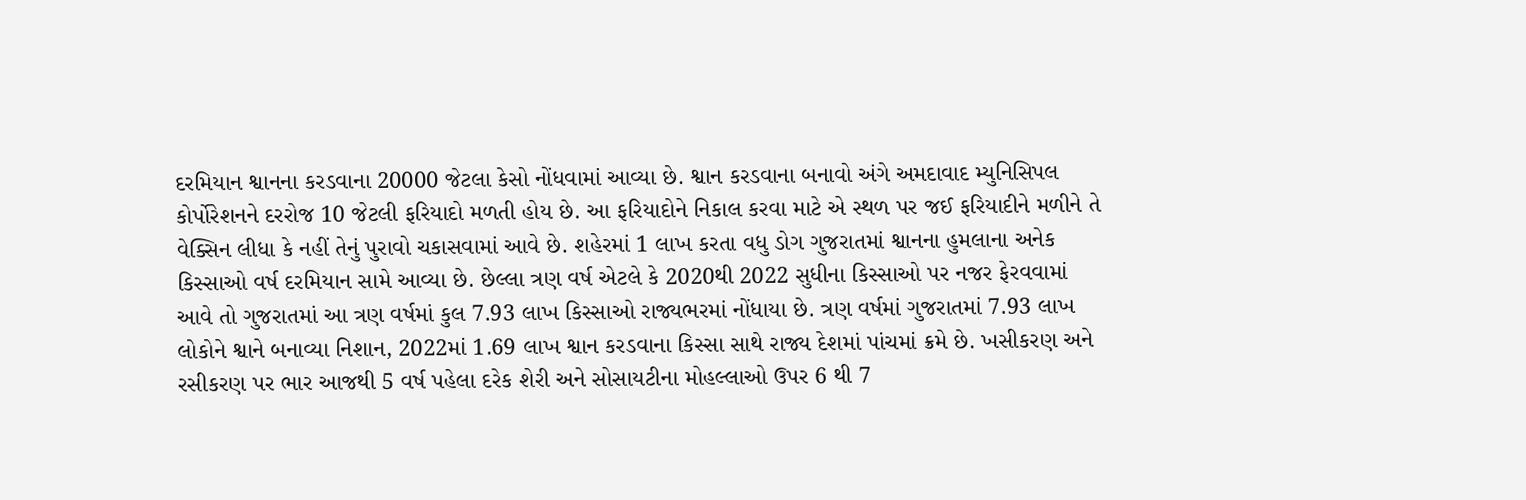દરમિયાન શ્વાનના કરડવાના 20000 જેટલા કેસો નોંધવામાં આવ્યા છે. શ્વાન કરડવાના બનાવો અંગે અમદાવાદ મ્યુનિસિપલ કોર્પોરેશનને દરરોજ 10 જેટલી ફરિયાદો મળતી હોય છે. આ ફરિયાદોને નિકાલ કરવા માટે એ સ્થળ પર જઈ ફરિયાદીને મળીને તે વેક્સિન લીધા કે નહીં તેનું પુરાવો ચકાસવામાં આવે છે. શહેરમાં 1 લાખ કરતા વધુ ડોગ ગુજરાતમાં શ્વાનના હુમલાના અનેક કિસ્સાઓ વર્ષ દરમિયાન સામે આવ્યા છે. છેલ્લા ત્રણ વર્ષ એટલે કે 2020થી 2022 સુધીના કિસ્સાઓ પર નજર ફેરવવામાં આવે તો ગુજરાતમાં આ ત્રણ વર્ષમાં કુલ 7.93 લાખ કિસ્સાઓ રાજ્યભરમાં નોંધાયા છે. ત્રણ વર્ષમાં ગુજરાતમાં 7.93 લાખ લોકોને શ્વાને બનાવ્યા નિશાન, 2022માં 1.69 લાખ શ્વાન કરડવાના કિસ્સા સાથે રાજ્ય દેશમાં પાંચમાં ક્રમે છે. ખસીકરણ અને રસીકરણ પર ભાર આજથી 5 વર્ષ પહેલા દરેક શેરી અને સોસાયટીના મોહલ્લાઓ ઉપર 6 થી 7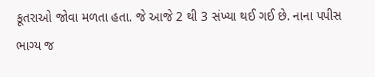કૂતરાઓ જોવા મળતા હતા. જે આજે 2 થી 3 સંખ્યા થઈ ગઈ છે. નાના પપીસ ભાગ્ય જ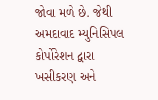જોવા મળે છે. જેથી અમદાવાદ મ્યુનિસિપલ કોર્પોરેશન દ્વારા ખસીકરણ અને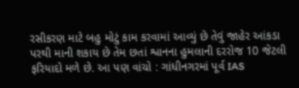રસીકરણ માટે બહુ મોટું કામ કરવામાં આવ્યું છે તેવું જાહેર આંકડા પરથી માની શકાય છે તેમ છતાં શ્વાનના હુમલાની દરરોજ 10 જેટલી ફરિયાદો મળે છે. આ પણ વાંચો : ગાંધીનગરમાં પૂર્વ IAS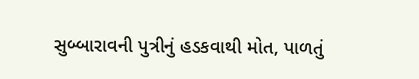સુબ્બારાવની પુત્રીનું હડકવાથી મોત, પાળતું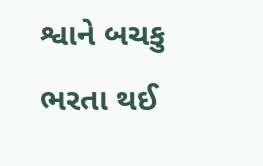શ્વાને બચકુ ભરતા થઈ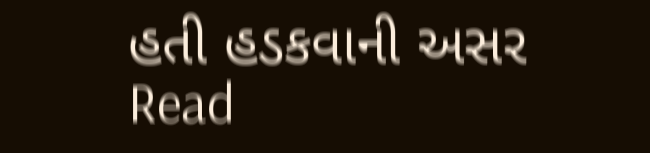હતી હડકવાની અસર
Read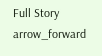Full Story arrow_forward